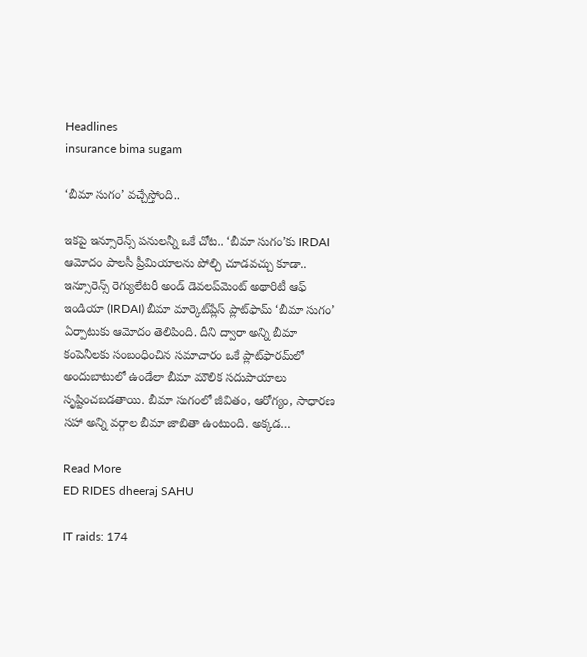Headlines
insurance bima sugam

‘బీమా సుగం’ వచ్చేస్తోంది..

ఇకపై ఇన్సూరెన్స్ పనులన్నీ ఒకే చోట.. ‘బీమా సుగం’కు IRDAI ఆమోదం పాలసీ ప్రీమియాలను పోల్చి చూడవచ్చు కూడా.. ఇన్సూరెన్స్ రెగ్యులేటరీ అండ్ డెవలప్‌మెంట్ అథారిటీ ఆఫ్ ఇండియా (IRDAI) బీమా మార్కెట్‌ప్లేస్ ప్లాట్‌ఫామ్ ‘బీమా సుగం’ ఏర్పాటుకు ఆమోదం తెలిపింది. దీని ద్వారా అన్ని బీమా కంపెనీలకు సంబంధించిన సమాచారం ఒకే ప్లాట్‌ఫారమ్‌లో అందుబాటులో ఉండేలా బీమా మౌలిక సదుపాయాలు సృష్టించబడతాయి. బీమా సుగంలో జీవితం, ఆరోగ్యం, సాధారణ సహా అన్ని వర్గాల బీమా జాబితా ఉంటుంది. అక్కడ…

Read More
ED RIDES dheeraj SAHU

IT raids: 174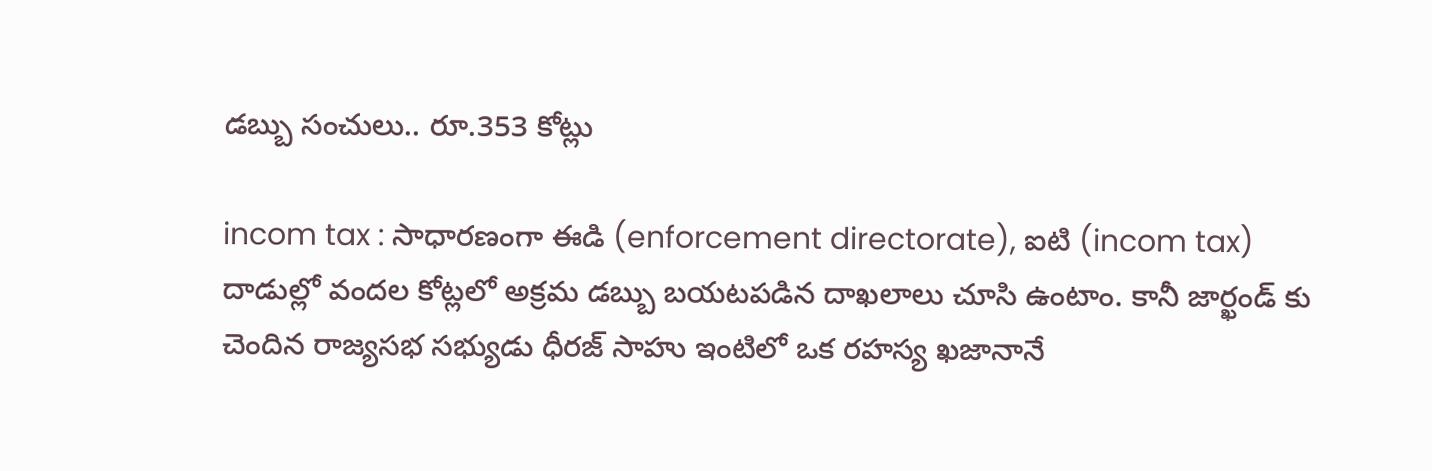డబ్బు సంచులు.. రూ.353 కోట్లు

incom tax : సాధారణంగా ఈడి (enforcement directorate), ఐటి (incom tax) దాడుల్లో వందల కోట్లలో అక్రమ డబ్బు బయటపడిన దాఖలాలు చూసి ఉంటాం. కానీ జార్ఖండ్ కు చెందిన రాజ్యసభ సభ్యుడు ధీరజ్ సాహు ఇంటిలో ఒక రహస్య ఖజానానే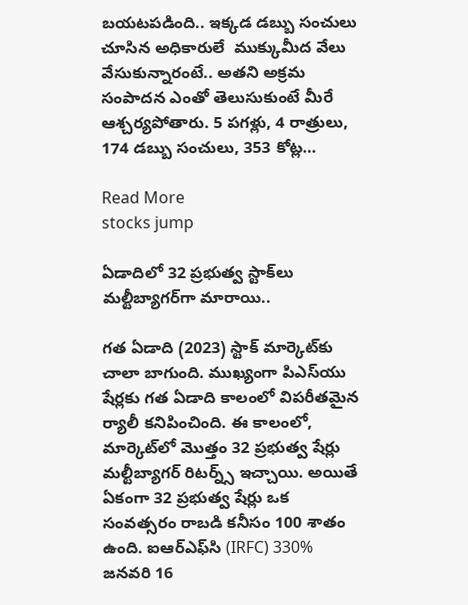బయటపడింది.. ఇక్కడ డబ్బు సంచులు చూసిన అధికారులే  ముక్కుమీద వేలు వేసుకున్నారంటే.. అతని అక్రమ సంపాదన ఎంతో తెలుసుకుంటే మీరే ఆశ్చర్యపోతారు. 5 పగళ్లు, 4 రాత్రులు, 174 డబ్బు సంచులు, 353 కోట్ల…

Read More
stocks jump

ఏడాదిలో 32 ప్రభుత్వ స్టాక్‌లు మల్టీబ్యాగర్‌గా మారాయి..

గత ఏడాది (2023) స్టాక్ మార్కెట్‌కు చాలా బాగుంది. ముఖ్యంగా పిఎస్‌యు షేర్లకు గత ఏడాది కాలంలో విపరీతమైన ర్యాలీ కనిపించింది. ఈ కాలంలో, మార్కెట్‌లో మొత్తం 32 ప్రభుత్వ షేర్లు మల్టీబ్యాగర్ రిటర్న్స్ ఇచ్చాయి. అయితే ఏకంగా 32 ప్రభుత్వ షేర్లు ఒక సంవత్సరం రాబడి కనీసం 100 శాతం ఉంది. ఐఆర్‌ఎఫ్‌సి (IRFC) 330% జనవరి 16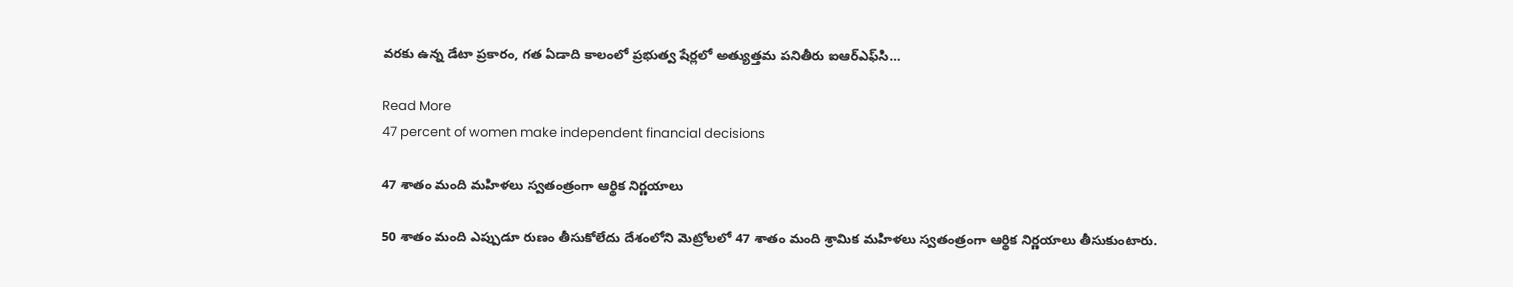వరకు ఉన్న డేటా ప్రకారం, గత ఏడాది కాలంలో ప్రభుత్వ షేర్లలో అత్యుత్తమ పనితీరు ఐఆర్‌ఎఫ్‌సి…

Read More
47 percent of women make independent financial decisions

47 శాతం మంది మహిళలు స్వతంత్రంగా ఆర్థిక నిర్ణయాలు

50 శాతం మంది ఎప్పుడూ రుణం తీసుకోలేదు దేశంలోని మెట్రోలలో 47 శాతం మంది శ్రామిక మహిళలు స్వతంత్రంగా ఆర్థిక నిర్ణయాలు తీసుకుంటారు.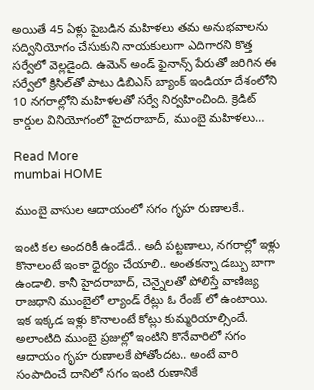అయితే 45 ఏళ్లు పైబడిన మహిళలు తమ అనుభవాలను సద్వినియోగం చేసుకుని నాయకులుగా ఎదిగారని కొత్త సర్వేలో వెల్లడైంది. ఉమెన్ అండ్ ఫైనాన్స్ పేరుతో జరిగిన ఈ సర్వేలో క్రిసిల్‌తో పాటు డిబిఎస్ బ్యాంక్ ఇండియా దేశంలోని 10 నగరాల్లోని మహిళలతో సర్వే నిర్వహించింది. క్రెడిట్ కార్డుల వినియోగంలో హైదరాబాద్, ముంబై మహిళలు…

Read More
mumbai HOME

ముంబై వాసుల ఆదాయంలో సగం గృహ రుణాలకే..

ఇంటి కల అందరికీ ఉండేదే.. అదీ పట్టణాలు, నగరాల్లో ఇళ్లు కొనాలంటే ఇంకా ధైర్యం చేయాలి.. అంతకన్నా డబ్బు బాగా ఉండాలి. కానీ హైదరాబాద్, చెన్నైలతో పోలిస్తే వాణిజ్య రాజధాని ముంబైలో ల్యాండ్ రేట్లు ఓ రేంజ్ లో ఉంటాయి. ఇక ఇక్కడ ఇళ్లు కొనాలంటే కోట్లు కుమ్మరియాల్సిందే. అలాంటిది ముంబై ప్రజుల్లో ఇంటిని కొనేవారిలో సగం ఆదాయం గృహ రుణాలకే పోతోందట.. అంటే వారి సంపాదించే దానిలో సగం ఇంటి రుణానికే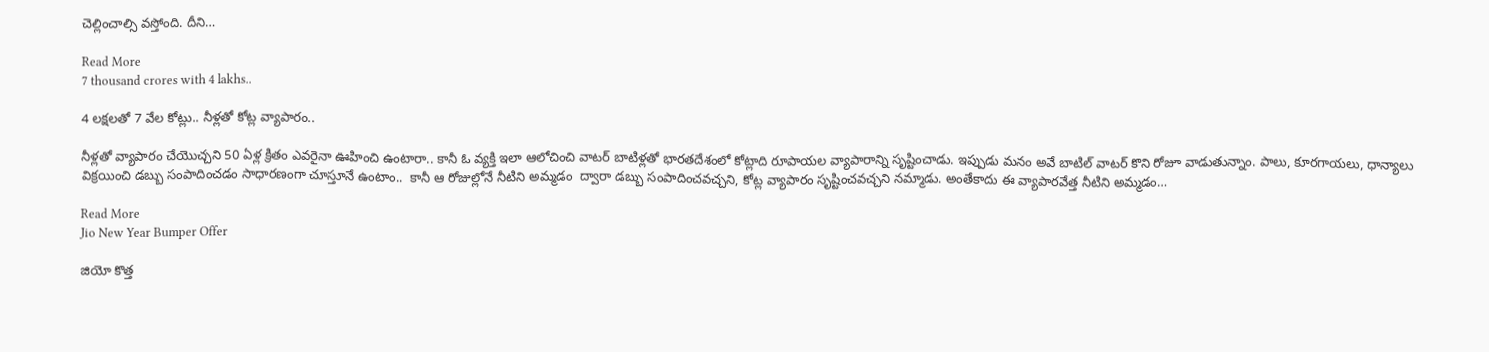చెల్లించాల్సి వస్తోంది. దీని…

Read More
7 thousand crores with 4 lakhs..

4 లక్షలతో 7 వేల కోట్లు.. నీళ్లతో కోట్ల వ్యాపారం..

నీళ్లతో వ్యాపారం చేయొచ్చని 50 ఏళ్ల క్రితం ఎవరైనా ఊహించి ఉంటారా.. కానీ ఓ వ్యక్తి ఇలా ఆలోచించి వాటర్ బాటిళ్లతో భారతదేశంలో కోట్లాది రూపాయల వ్యాపారాన్ని సృష్టించాడు. ఇప్పుడు మనం అవే బాటిల్ వాటర్ కొని రోజూ వాడుతున్నాం. పాలు, కూరగాయలు, ధాన్యాలు విక్రయించి డబ్బు సంపాదించడం సాధారణంగా చూస్తూనే ఉంటాం..  కానీ ఆ రోజుల్లోనే నీటిని అమ్మడం  ద్వారా డబ్బు సంపాదించవచ్చని, కోట్ల వ్యాపారం సృష్టించవచ్చని నమ్మాడు. అంతేకాదు ఈ వ్యాపారవేత్త నీటిని అమ్మడం…

Read More
Jio New Year Bumper Offer

జియో కొత్త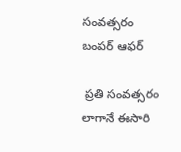సంవత్సరం బంపర్ ఆఫర్

 ప్రతి సంవత్సరం లాగానే ఈసారి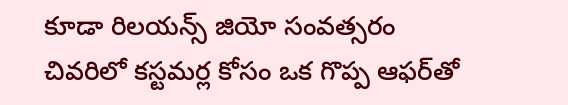కూడా రిలయన్స్ జియో సంవత్సరం చివరిలో కస్టమర్ల కోసం ఒక గొప్ప ఆఫర్‌తో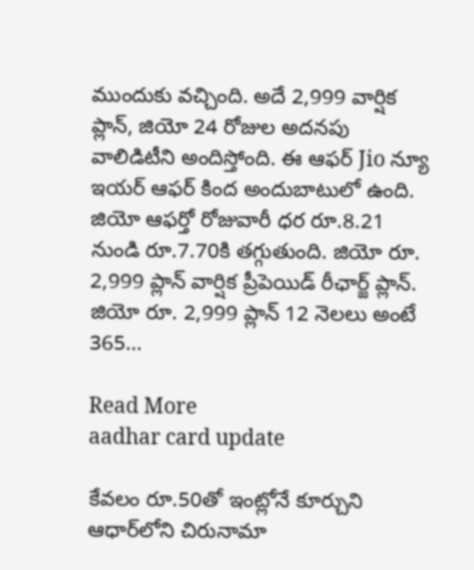ముందుకు వచ్చింది. అదే 2,999 వార్షిక ప్లాన్, జియో 24 రోజుల అదనపు వాలిడిటీని అందిస్తోంది. ఈ ఆఫర్ Jio న్యూ ఇయర్ ఆఫర్ కింద అందుబాటులో ఉంది. జియో ఆఫర్తో రోజువారీ ధర రూ.8.21 నుండి రూ.7.70కి తగ్గుతుంది. జియో రూ. 2,999 ప్లాన్ వార్షిక ప్రీపెయిడ్ రీఛార్జ్ ప్లాన్. జియో రూ. 2,999 ప్లాన్ 12 నెలలు అంటే 365…

Read More
aadhar card update

కేవలం రూ.50తో ఇంట్లోనే కూర్చుని ఆధార్‌లోని చిరునామా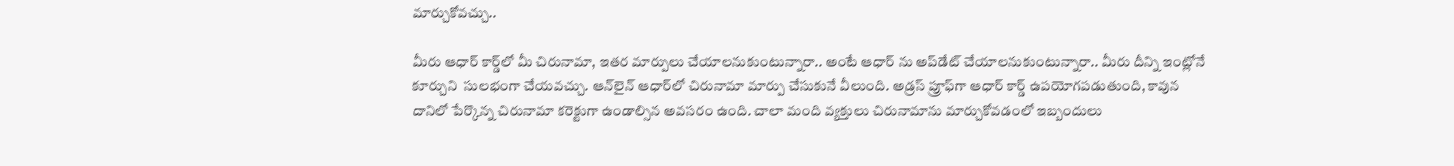మార్చుకోవచ్చు..

మీరు ఆధార్ కార్డ్‌లో మీ చిరునామా, ఇతర మార్పులు చేయాలనుకుంటున్నారా.. అంటే ఆధార్ ను అప్‌డేట్ చేయాలనుకుంటున్నారా.. మీరు దీన్ని ఇంట్లోనే కూర్చుని  సులభంగా చేయవచ్చు. ఆన్‌లైన్ ఆధార్‌లో చిరునామా మార్పు చేసుకునే వీలుంది. అడ్రస్ ప్రూఫ్‌గా ఆధార్ కార్డ్ ఉపయోగపడుతుంది, కావున దానిలో పేర్కొన్న చిరునామా కరెక్టుగా ఉండాల్సిన అవసరం ఉంది. చాలా మంది వ్యక్తులు చిరునామాను మార్చుకోవడంలో ఇబ్బందులు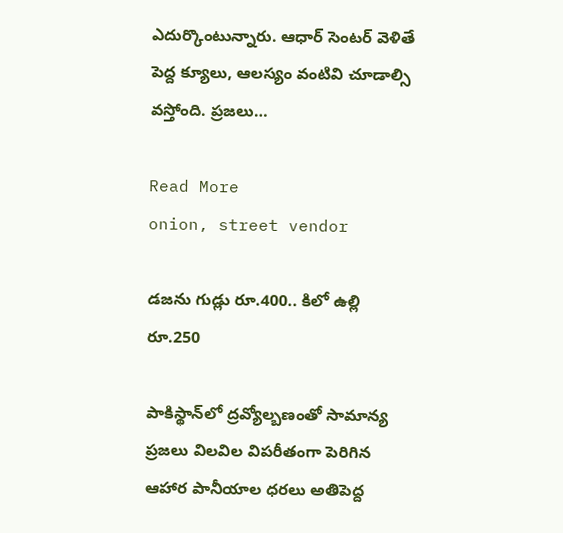ఎదుర్కొంటున్నారు. ఆధార్ సెంటర్ వెళితే పెద్ద క్యూలు, ఆలస్యం వంటివి చూడాల్సి వస్తోంది. ప్రజలు…

Read More
onion, street vendor

డజను గుడ్లు రూ.400.. కిలో ఉల్లి రూ.250

పాకిస్థాన్‌లో ద్రవ్యోల్బణంతో సామాన్య ప్రజలు విలవిల విపరీతంగా పెరిగిన ఆహార పానీయాల ధరలు అతిపెద్ద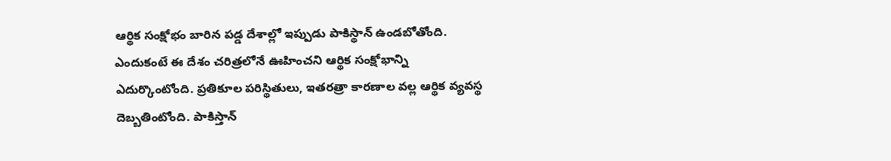ఆర్థిక సంక్షోభం బారిన పడ్డ దేశాల్లో ఇప్పుడు పాకిస్థాన్ ఉండబోతోంది. ఎందుకంటే ఈ దేశం చరిత్రలోనే ఊహించని ఆర్థిక సంక్షోభాన్ని ఎదుర్కొంటోంది. ప్రతికూల పరిస్థితులు, ఇతరత్రా కారణాల వల్ల ఆర్థిక వ్యవస్థ దెబ్బతింటోంది. పాకిస్తాన్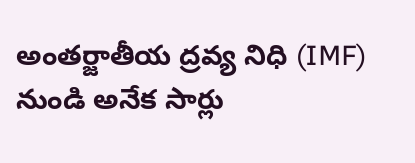అంతర్జాతీయ ద్రవ్య నిధి (IMF) నుండి అనేక సార్లు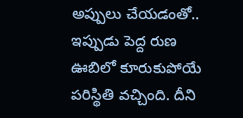అప్పులు చేయడంతో..  ఇప్పుడు పెద్ద రుణ ఊబిలో కూరుకుపోయే పరిస్థితి వచ్చింది. దీని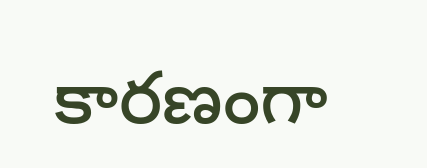కారణంగా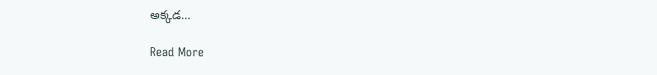అక్కడ…

Read More